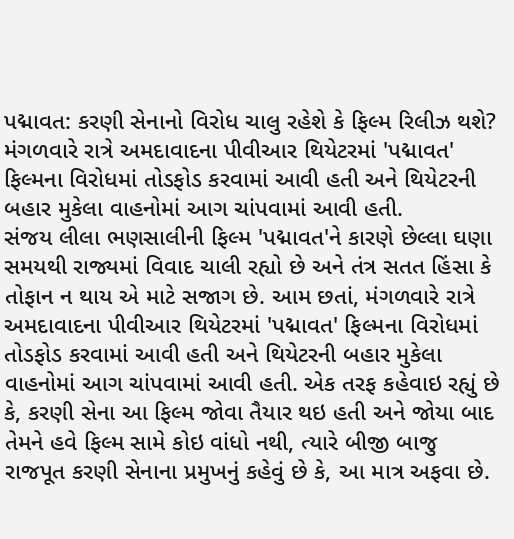પદ્માવત: કરણી સેનાનો વિરોધ ચાલુ રહેશે કે ફિલ્મ રિલીઝ થશે?
મંગળવારે રાત્રે અમદાવાદના પીવીઆર થિયેટરમાં 'પદ્માવત' ફિલ્મના વિરોધમાં તોડફોડ કરવામાં આવી હતી અને થિયેટરની બહાર મુકેલા વાહનોમાં આગ ચાંપવામાં આવી હતી.
સંજય લીલા ભણસાલીની ફિલ્મ 'પદ્માવત'ને કારણે છેલ્લા ઘણા સમયથી રાજ્યમાં વિવાદ ચાલી રહ્યો છે અને તંત્ર સતત હિંસા કે તોફાન ન થાય એ માટે સજાગ છે. આમ છતાં, મંગળવારે રાત્રે અમદાવાદના પીવીઆર થિયેટરમાં 'પદ્માવત' ફિલ્મના વિરોધમાં તોડફોડ કરવામાં આવી હતી અને થિયેટરની બહાર મુકેલા વાહનોમાં આગ ચાંપવામાં આવી હતી. એક તરફ કહેવાઇ રહ્યું છે કે, કરણી સેના આ ફિલ્મ જોવા તૈયાર થઇ હતી અને જોયા બાદ તેમને હવે ફિલ્મ સામે કોઇ વાંધો નથી, ત્યારે બીજી બાજુ રાજપૂત કરણી સેનાના પ્રમુખનું કહેવું છે કે, આ માત્ર અફવા છે.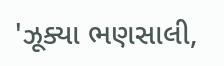'ઝૂક્યા ભણસાલી,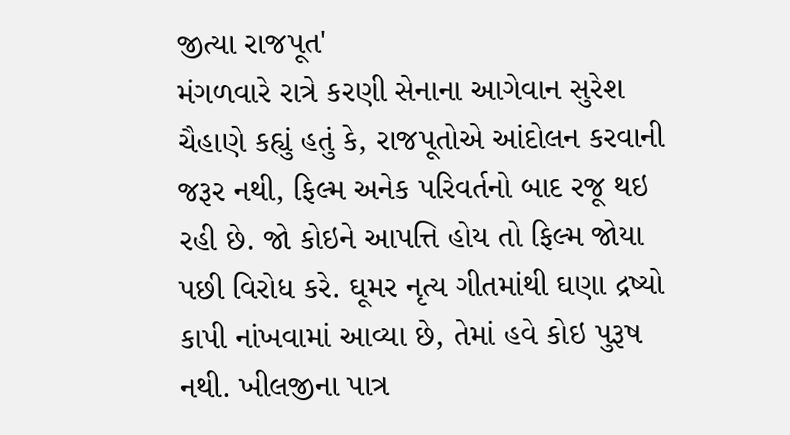જીત્યા રાજપૂત'
મંગળવારે રાત્રે કરણી સેનાના આગેવાન સુરેશ ચૈહાણે કહ્યું હતું કે, રાજપૂતોએ આંદોલન કરવાની જરૂર નથી, ફિલ્મ અનેક પરિવર્તનો બાદ રજૂ થઇ રહી છે. જો કોઇને આપત્તિ હોય તો ફિલ્મ જોયા પછી વિરોધ કરે. ઘૂમર નૃત્ય ગીતમાંથી ઘણા દ્રષ્યો કાપી નાંખવામાં આવ્યા છે, તેમાં હવે કોઇ પુરૂષ નથી. ખીલજીના પાત્ર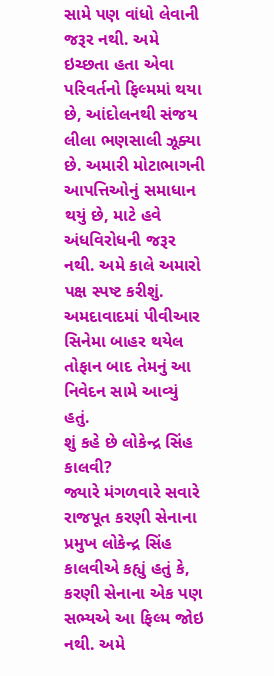સામે પણ વાંધો લેવાની જરૂર નથી. અમે ઇચ્છતા હતા એવા પરિવર્તનો ફિલ્મમાં થયા છે, આંદોલનથી સંજય લીલા ભણસાલી ઝૂક્યા છે. અમારી મોટાભાગની આપત્તિઓનું સમાધાન થયું છે, માટે હવે અંધવિરોધની જરૂર નથી. અમે કાલે અમારો પક્ષ સ્પષ્ટ કરીશું. અમદાવાદમાં પીવીઆર સિનેમા બાહર થયેલ તોફાન બાદ તેમનું આ નિવેદન સામે આવ્યું હતું.
શું કહે છે લોકેન્દ્ર સિંહ કાલવી?
જ્યારે મંગળવારે સવારે રાજપૂત કરણી સેનાના પ્રમુખ લોકેન્દ્ર સિંહ કાલવીએ કહ્યું હતું કે, કરણી સેનાના એક પણ સભ્યએ આ ફિલ્મ જોઇ નથી. અમે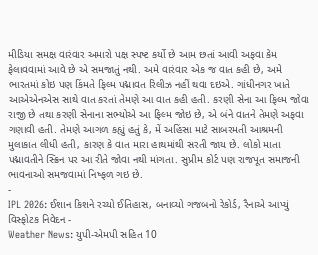મીડિયા સમક્ષ વારંવાર અમારો પક્ષ સ્પષ્ટ કર્યો છે આમ છતાં આવી અફવા કેમ ફેલાવવામાં આવે છે એ સમજાતું નથી. અમે વારંવાર એક જ વાત કહી છે, અમે ભારતમાં કોઇ પણ કિંમતે ફિલ્મ પદ્માવત રિલીઝ નહીં થવા દઇએ. ગાંધીનગર ખાતે આએએનએસ સાથે વાત કરતાં તેમણે આ વાત કહી હતી. કરણી સેના આ ફિલ્મ જોવા રાજી છે તથા કરણી સેનાના સભ્યોએ આ ફિલ્મ જોઇ છે, એ બંને વાતને તેમણે અફવા ગણાવી હતી. તેમણે આગળ કહ્યું હતું કે, મેં અહિંસા માટે સાબરમતી આશ્રમની મુલાકાત લીધી હતી, કારણ કે વાત મારા હાથમાંથી સરતી જાય છે. લોકો માતા પદ્માવતીને સ્ક્રિન પર આ રીતે જોવા નથી માંગતા. સુપ્રીમ કોર્ટ પણ રાજપૂત સમાજની ભાવનાઓ સમજવામાં નિષ્ફળ ગઇ છે.
-
IPL 2026: ઈશાન કિશને રચ્યો ઈતિહાસ, બનાવ્યો ગજબનો રેકોર્ડ, રૈનાએ આપ્યું વિસ્ફોટક નિવેદન -
Weather News: યુપી-એમપી સહિત 10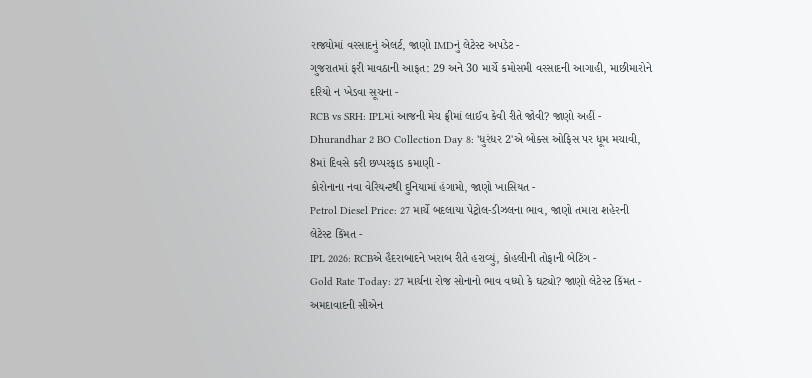રાજ્યોમાં વરસાદનું એલર્ટ, જાણો IMDનું લેટેસ્ટ અપડેટ -
ગુજરાતમાં ફરી માવઠાની આફત: 29 અને 30 માર્ચે કમોસમી વરસાદની આગાહી, માછીમારોને દરિયો ન ખેડવા સૂચના -
RCB vs SRH: IPLમાં આજની મેચ ફ્રીમાં લાઈવ કેવી રીતે જોવી? જાણો અહીં -
Dhurandhar 2 BO Collection Day 8: 'ધુરંધર 2'એ બોક્સ ઓફિસ પર ધૂમ મચાવી, 8માં દિવસે કરી છપ્પરફાડ કમાણી -
કોરોનાના નવા વેરિયન્ટથી દુનિયામાં હંગામો, જાણો ખાસિયત -
Petrol Diesel Price: 27 માર્ચે બદલાયા પેટ્રોલ-ડીઝલના ભાવ, જાણો તમારા શહેરની લેટેસ્ટ કિંમત -
IPL 2026: RCBએ હૈદરાબાદને ખરાબ રીતે હરાવ્યું, કોહલીની તોફાની બેટિંગ -
Gold Rate Today: 27 માર્ચના રોજ સોનાનો ભાવ વધ્યો કે ઘટ્યો? જાણો લેટેસ્ટ કિંમત -
અમદાવાદની સીએન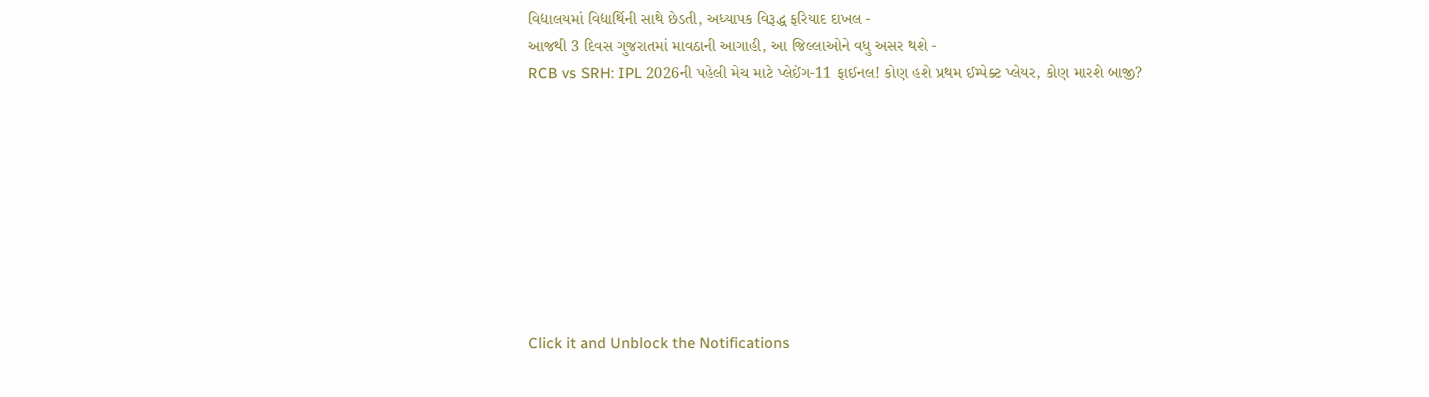વિદ્યાલયમાં વિદ્યાર્થિની સાથે છેડતી, અધ્યાપક વિરૂદ્ધ ફરિયાદ દાખલ -
આજથી 3 દિવસ ગુજરાતમાં માવઠાની આગાહી, આ જિલ્લાઓને વધુ અસર થશે -
RCB vs SRH: IPL 2026ની પહેલી મેચ માટે પ્લેઈંગ-11 ફાઈનલ! કોણ હશે પ્રથમ ઈમ્પેક્ટ પ્લેયર, કોણ મારશે બાજી?









Click it and Unblock the Notifications